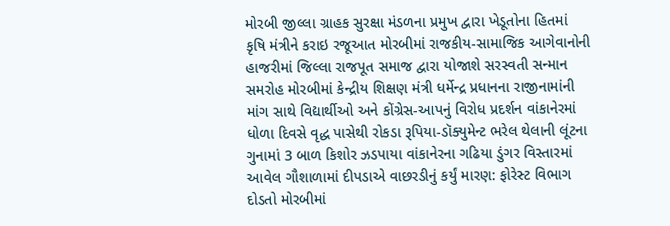મોરબી જીલ્લા ગ્રાહક સુરક્ષા મંડળના પ્રમુખ દ્વારા ખેડૂતોના હિતમાં કૃષિ મંત્રીને કરાઇ રજૂઆત મોરબીમાં રાજકીય-સામાજિક આગેવાનોની હાજરીમાં જિલ્લા રાજપૂત સમાજ દ્વારા યોજાશે સરસ્વતી સન્માન સમરોહ મોરબીમાં કેન્દ્રીય શિક્ષણ મંત્રી ધર્મેન્દ્ર પ્રધાનના રાજીનામાંની માંગ સાથે વિદ્યાર્થીઓ અને કોંગ્રેસ-આપનું વિરોધ પ્રદર્શન વાંકાનેરમાં ધોળા દિવસે વૃદ્ધ પાસેથી રોકડા રૂપિયા-ડૉક્યુમેન્ટ ભરેલ થેલાની લૂંટના ગુનામાં 3 બાળ કિશોર ઝડપાયા વાંકાનેરના ગઢિયા ડુંગર વિસ્તારમાં આવેલ ગૌશાળામાં દીપડાએ વાછરડીનું કર્યું મારણ: ફોરેસ્ટ વિભાગ દોડતો મોરબીમાં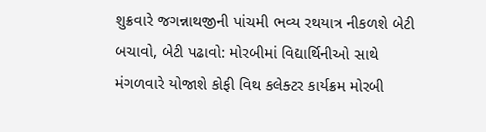શુક્રવારે જગન્નાથજીની પાંચમી ભવ્ય રથયાત્ર નીકળશે બેટી બચાવો, બેટી પઢાવો: મોરબીમાં વિદ્યાર્થિનીઓ સાથે મંગળવારે યોજાશે કોફી વિથ કલેક્ટર કાર્યક્રમ મોરબી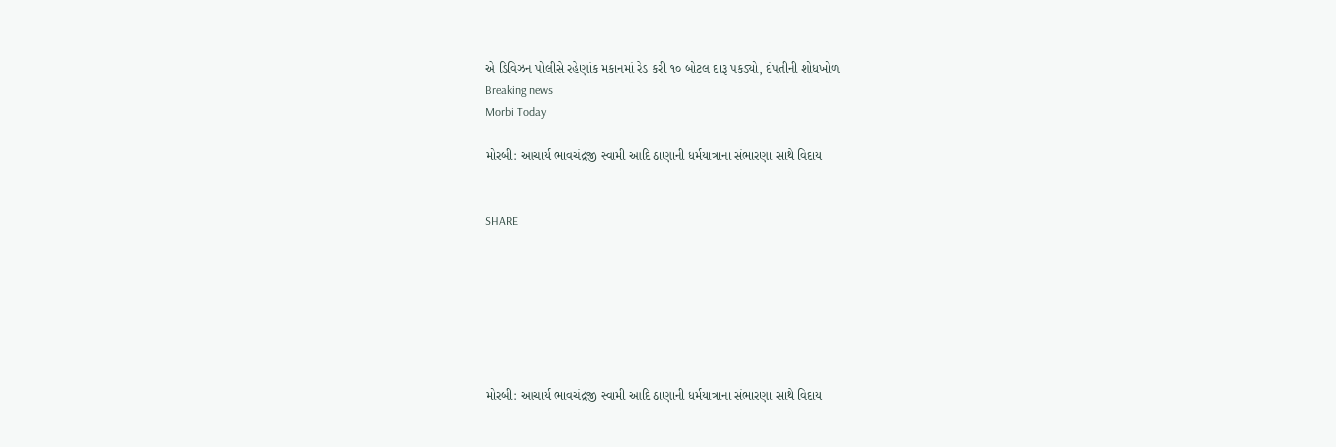એ ડિવિઝન પોલીસે રહેણાંક મકાનમાં રેડ કરી ૧૦ બોટલ દારૂ પકડ્યો, દંપતીની શોધખોળ
Breaking news
Morbi Today

મોરબી: આચાર્ય ભાવચંદ્રજી સ્વામી આદિ ઠાણાની ધર્મયાત્રાના સંભારણા સાથે વિદાય


SHARE







મોરબી: આચાર્ય ભાવચંદ્રજી સ્વામી આદિ ઠાણાની ધર્મયાત્રાના સંભારણા સાથે વિદાય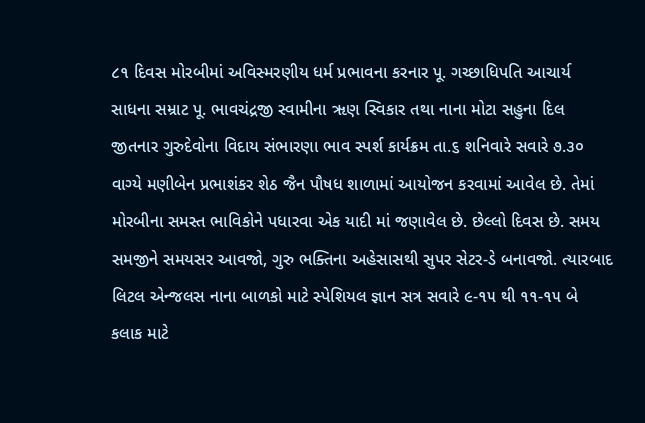૮૧ દિવસ મોરબીમાં અવિસ્મરણીય ધર્મ પ્રભાવના કરનાર પૂ. ગચ્છાધિપતિ આચાર્ય સાધના સમ્રાટ પૂ. ભાવચંદ્રજી સ્વામીના ૠણ સ્વિકાર તથા નાના મોટા સહુના દિલ જીતનાર ગુરુદેવોના વિદાય સંભારણા ભાવ સ્પર્શ કાર્યક્રમ તા.૬ શનિવારે સવારે ૭.૩૦ વાગ્યે મણીબેન પ્રભાશંકર શેઠ જૈન પૌષધ શાળામાં આયોજન કરવામાં આવેલ છે. તેમાં મોરબીના સમસ્ત ભાવિકોને પધારવા એક યાદી માં જણાવેલ છે. છેલ્લો દિવસ છે. સમય સમજીને સમયસર આવજો, ગુરુ ભક્તિના અહેસાસથી સુપર સેટર-ડે બનાવજો. ત્યારબાદ લિટલ એન્જલસ નાના બાળકો માટે સ્પેશિયલ જ્ઞાન સત્ર સવારે ૯-૧૫ થી ૧૧-૧૫ બે કલાક માટે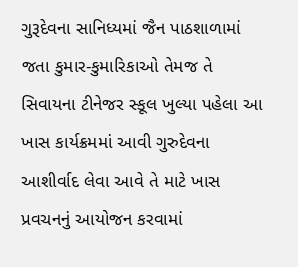ગુરૂદેવના સાનિધ્યમાં જૈન પાઠશાળામાં જતા કુમાર-કુમારિકાઓ તેમજ તે સિવાયના ટીનેજર સ્કૂલ ખુલ્યા પહેલા આ ખાસ કાર્યક્રમમાં આવી ગુરુદેવના આશીર્વાદ લેવા આવે તે માટે ખાસ પ્રવચનનું આયોજન કરવામાં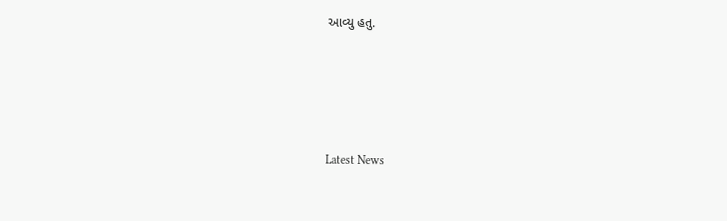આવ્યુ હતુ.






Latest News